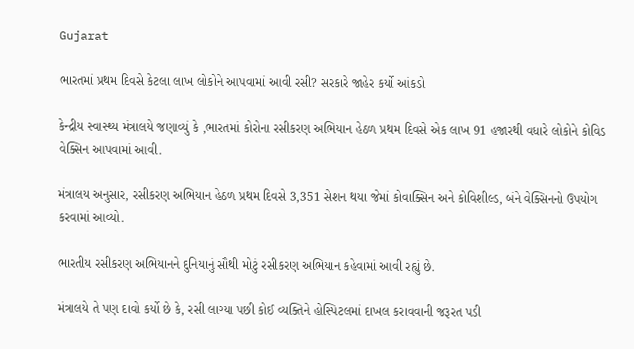Gujarat

ભારતમાં પ્રથમ દિવસે કેટલા લાખ લોકોને આપવામાં આવી રસી? સરકારે જાહેર કર્યો આંકડો

કેન્દ્રીય સ્વાસ્થ્ય મંત્રાલયે જણાવ્યું કે ,ભારતમાં કોરોના રસીકરણ અભિયાન હેઠળ પ્રથમ દિવસે એક લાખ 91 હજારથી વધારે લોકોને કોવિડ વેક્સિન આપવામાં આવી.

મંત્રાલય અનુસાર, રસીકરણ અભિયાન હેઠળ પ્રથમ દિવસે 3,351 સેશન થયા જેમાં કોવાક્સિન અને કોવિશીલ્ડ, બંને વેક્સિનનો ઉપયોગ કરવામાં આવ્યો.

ભારતીય રસીકરણ અભિયાનને દુનિયાનું સૌથી મોટું રસીકરણ અભિયાન કહેવામાં આવી રહ્યું છે.

મંત્રાલયે તે પણ દાવો કર્યો છે કે, રસી લાગ્યા પછી કોઈ વ્યક્તિને હોસ્પિટલમાં દાખલ કરાવવાની જરૂરત પડી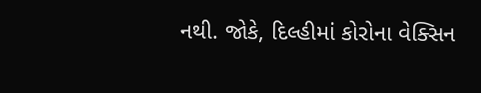નથી. જોકે, દિલ્હીમાં કોરોના વેક્સિન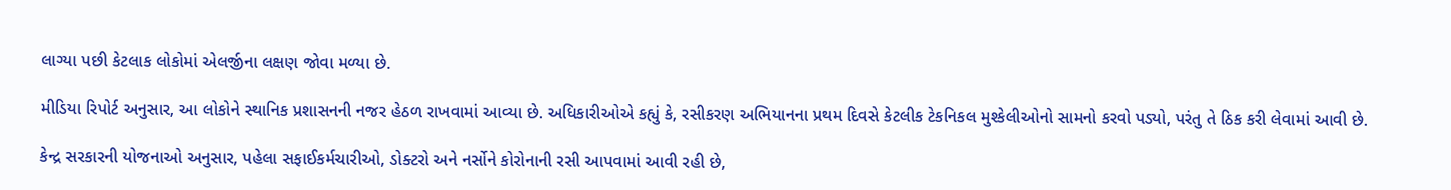લાગ્યા પછી કેટલાક લોકોમાં એલર્જીના લક્ષણ જોવા મળ્યા છે.

મીડિયા રિપોર્ટ અનુસાર, આ લોકોને સ્થાનિક પ્રશાસનની નજર હેઠળ રાખવામાં આવ્યા છે. અધિકારીઓએ કહ્યું કે, રસીકરણ અભિયાનના પ્રથમ દિવસે કેટલીક ટેકનિકલ મુશ્કેલીઓનો સામનો કરવો પડ્યો, પરંતુ તે ઠિક કરી લેવામાં આવી છે.

કેન્દ્ર સરકારની યોજનાઓ અનુસાર, પહેલા સફાઈકર્મચારીઓ, ડોક્ટરો અને નર્સોને કોરોનાની રસી આપવામાં આવી રહી છે,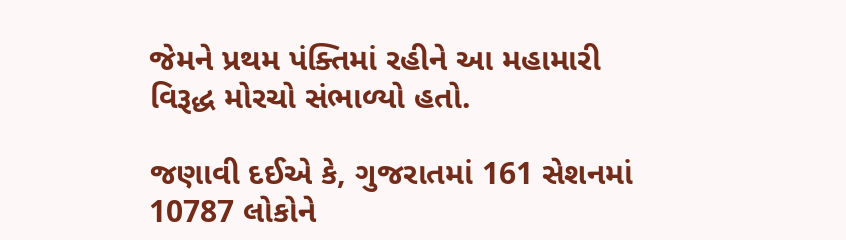જેમને પ્રથમ પંક્તિમાં રહીને આ મહામારી વિરૂદ્ધ મોરચો સંભાળ્યો હતો.

જણાવી દઈએ કે, ગુજરાતમાં 161 સેશનમાં 10787 લોકોને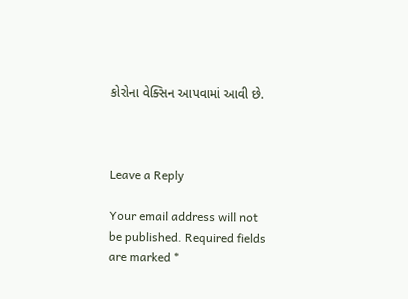કોરોના વેક્સિન આપવામાં આવી છે.



Leave a Reply

Your email address will not be published. Required fields are marked *